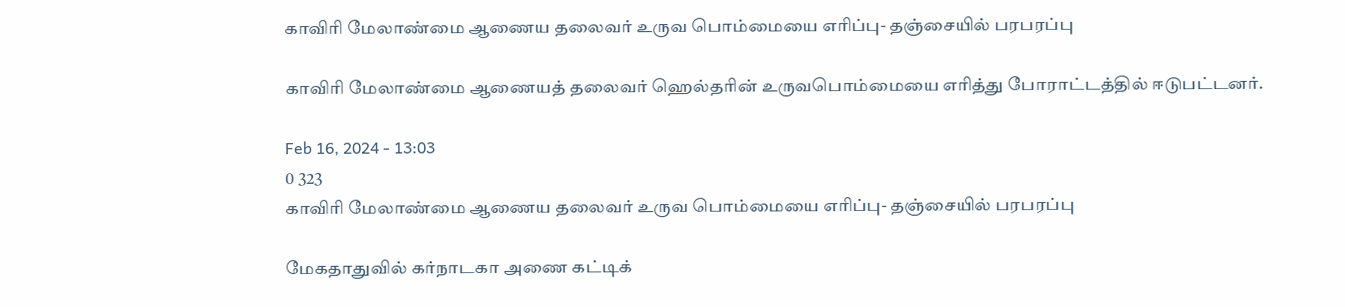காவிரி மேலாண்மை ஆணைய தலைவர் உருவ பொம்மையை எரிப்பு- தஞ்சையில் பரபரப்பு

காவிரி மேலாண்மை ஆணையத் தலைவர் ஹெல்தரின் உருவபொம்மையை எரித்து போராட்டத்தில் ஈடுபட்டனர்.

Feb 16, 2024 - 13:03
0 323
காவிரி மேலாண்மை ஆணைய தலைவர் உருவ பொம்மையை எரிப்பு- தஞ்சையில் பரபரப்பு

மேகதாதுவில் கர்நாடகா அணை கட்டிக்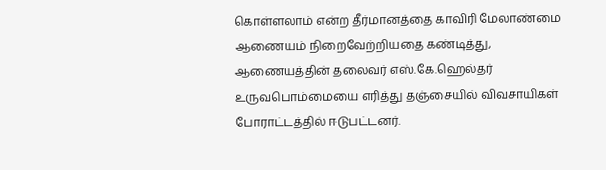கொள்ளலாம் என்ற தீர்மானத்தை காவிரி மேலாண்மை ஆணையம் நிறைவேற்றியதை கண்டித்து, ஆணையத்தின் தலைவர் எஸ்.கே.ஹெல்தர் உருவபொம்மையை எரித்து தஞ்சையில் விவசாயிகள் போராட்டத்தில் ஈடுபட்டனர்.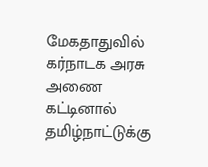மேகதாதுவில் கர்நாடக அரசு அணை கட்டினால் தமிழ்நாட்டுக்கு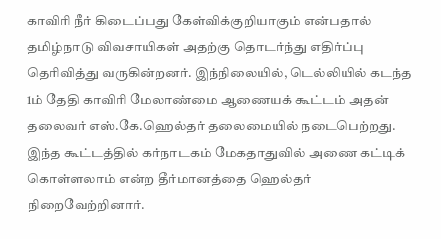காவிரி நீர் கிடைப்பது கேள்விக்குறியாகும் என்பதால் தமிழ்நாடு விவசாயிகள் அதற்கு தொடர்ந்து எதிர்ப்பு தெரிவித்து வருகின்றனர். இந்நிலையில், டெல்லியில் கடந்த 1ம் தேதி காவிரி மேலாண்மை ஆணையக் கூட்டம் அதன் தலைவர் எஸ்.கே.ஹெல்தர் தலைமையில் நடைபெற்றது. இந்த கூட்டத்தில் கர்நாடகம் மேகதாதுவில் அணை கட்டிக் கொள்ளலாம் என்ற தீர்மானத்தை ஹெல்தர் நிறைவேற்றினார்.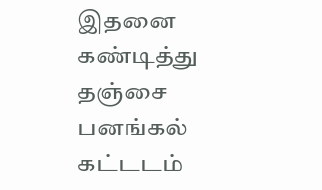இதனை கண்டித்து தஞ்சை பனங்கல் கட்டடம்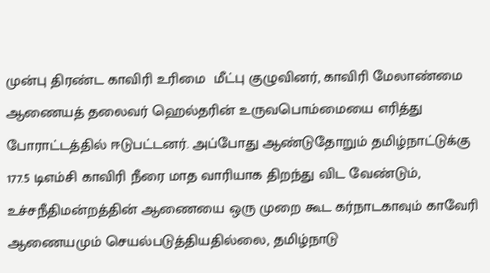முன்பு திரண்ட காவிரி உரிமை  மீட்பு குழுவினர், காவிரி மேலாண்மை ஆணையத் தலைவர் ஹெல்தரின் உருவபொம்மையை எரித்து போராட்டத்தில் ஈடுபட்டனர். அப்போது ஆண்டுதோறும் தமிழ்நாட்டுக்கு 177.5 டிஎம்சி காவிரி நீரை மாத வாரியாக திறந்து விட வேண்டும், உச்சநீதிமன்றத்தின் ஆணையை ஒரு முறை கூட கர்நாடகாவும் காவேரி ஆணையமும் செயல்படுத்தியதில்லை, தமிழ்நாடு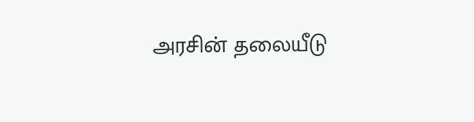அரசின் தலையீடு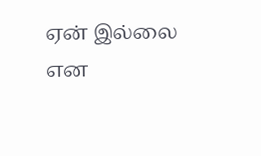ஏன் இல்லை என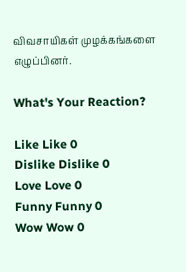விவசாயிகள் முழக்கங்களை எழுப்பினர்.

What's Your Reaction?

Like Like 0
Dislike Dislike 0
Love Love 0
Funny Funny 0
Wow Wow 0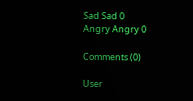Sad Sad 0
Angry Angry 0

Comments (0)

User